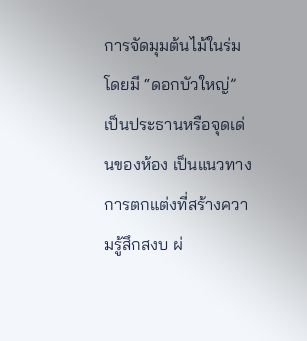การจัดมุมต้นไม้ในร่มโดยมี “ดอกบัวใหญ่” เป็นประธานหรือจุดเด่นของห้อง เป็นแนวทางการตกแต่งที่สร้างความรู้สึกสงบ ผ่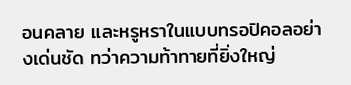อนคลาย และหรูหราในแบบทรอปิคอลอย่างเด่นชัด ทว่าความท้าทายที่ยิ่งใหญ่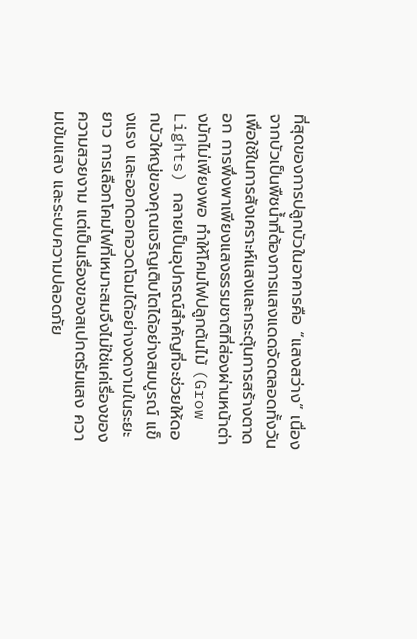ที่สุดของการปลูกบัวในอาคารคือ “แสงสว่าง” เนื่องจากบัวเป็นพืชน้ำที่ต้องการแสงแดดจัดตลอดทั้งวันเพื่อใช้ในการสังเคราะห์แสงและกระตุ้นการสร้างตาดอก การพึ่งพาเพียงแสงธรรมชาติที่ส่องผ่านหน้าต่างมักไม่เพียงพอ ทำให้โคมไฟปลูกต้นไม้ (Grow Lights) กลายเป็นอุปกรณ์สำคัญที่จะช่วยให้ดอกบัวใหญ่ของคุณเจริญเติบโตได้อย่างสมบูรณ์ แข็งแรง และออกดอกอวดโฉมได้อย่างงดงามในระยะยาว การเลือกโคมไฟที่เหมาะสมจึงไม่ใช่แค่เรื่องของความสวยงาม แต่เป็นเรื่องของสเปกตรัมแสง ความเข้มแสง และระบบความปลอดภัย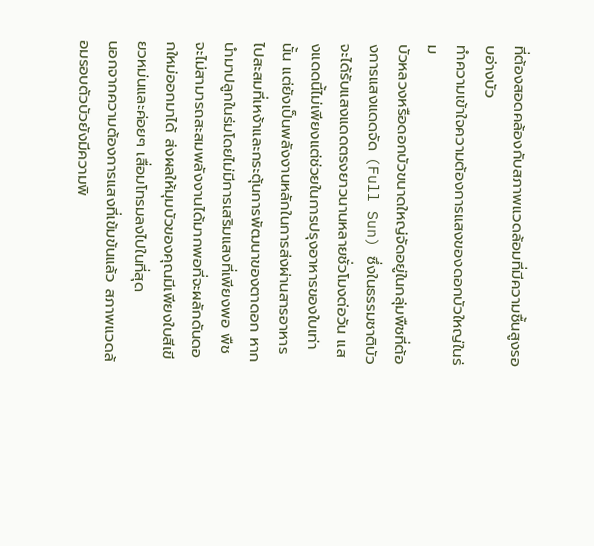ที่ต้องสอดคล้องกับสภาพแวดล้อมที่มีความชื้นสูงรอบอ่างบัว
ทำความเข้าใจความต้องการแสงของดอกบัวใหญ่ในร่ม
บัวหลวงหรือดอกบัวขนาดใหญ่จัดอยู่ในกลุ่มพืชที่ต้องการแสงแดดจัด (Full Sun) ซึ่งในธรรมชาติบัวจะได้รับแสงแดดตรงยาวนานหลายชั่วโมงต่อวัน แสงแดดนี้ไม่เพียงแต่ช่วยในการปรุงอาหารของใบเท่านั้น แต่ยังเป็นพลังงานหลักในการส่งผ่านสารอาหารไปสะสมที่เหง้าและกระตุ้นการพัฒนาของตาดอก หากนำมาปลูกในร่มโดยไม่มีการเสริมแสงที่เพียงพอ พืชจะไม่สามารถสะสมพลังงานได้มากพอที่จะผลักดันดอกใหม่ออกมาได้ ส่งผลให้มุมบัวของคุณมีเพียงใบสีเขียวหม่นและค่อยๆ เสื่อมโทรมลงไปในที่สุด
นอกจากความต้องการแสงที่เข้มข้นแล้ว สภาพแวดล้อมรอบตัวบัวยังมีความพิ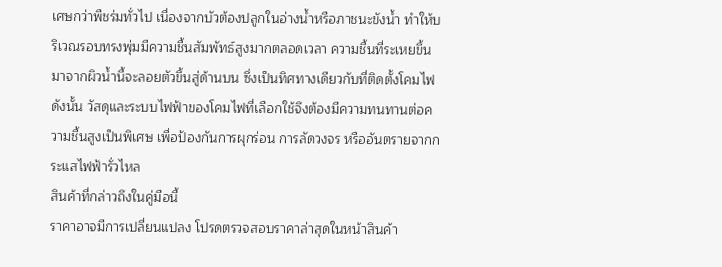เศษกว่าพืชร่มทั่วไป เนื่องจากบัวต้องปลูกในอ่างน้ำหรือภาชนะขังน้ำ ทำให้บริเวณรอบทรงพุ่มมีความชื้นสัมพัทธ์สูงมากตลอดเวลา ความชื้นที่ระเหยขึ้นมาจากผิวน้ำนี้จะลอยตัวขึ้นสู่ด้านบน ซึ่งเป็นทิศทางเดียวกับที่ติดตั้งโคมไฟ ดังนั้น วัสดุและระบบไฟฟ้าของโคมไฟที่เลือกใช้จึงต้องมีความทนทานต่อความชื้นสูงเป็นพิเศษ เพื่อป้องกันการผุกร่อน การลัดวงจร หรืออันตรายจากกระแสไฟฟ้ารั่วไหล
สินค้าที่กล่าวถึงในคู่มือนี้
ราคาอาจมีการเปลี่ยนแปลง โปรดตรวจสอบราคาล่าสุดในหน้าสินค้า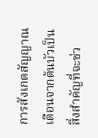การสังเกตสัญญาณเตือนจากต้นบัวเป็นสิ่งสำคัญที่จะช่ว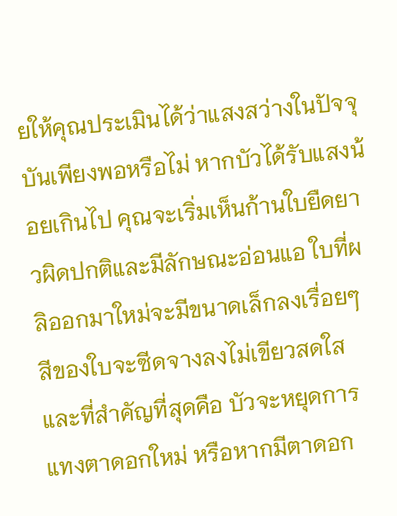ยให้คุณประเมินได้ว่าแสงสว่างในปัจจุบันเพียงพอหรือไม่ หากบัวได้รับแสงน้อยเกินไป คุณจะเริ่มเห็นก้านใบยืดยาวผิดปกติและมีลักษณะอ่อนแอ ใบที่ผลิออกมาใหม่จะมีขนาดเล็กลงเรื่อยๆ สีของใบจะซีดจางลงไม่เขียวสดใส และที่สำคัญที่สุดคือ บัวจะหยุดการแทงตาดอกใหม่ หรือหากมีตาดอก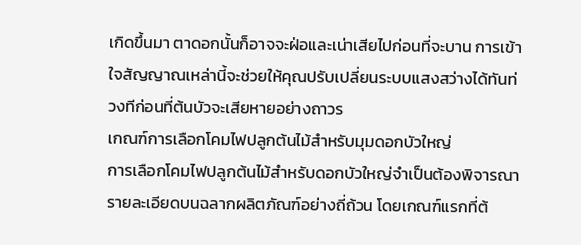เกิดขึ้นมา ตาดอกนั้นก็อาจจะฝ่อและเน่าเสียไปก่อนที่จะบาน การเข้าใจสัญญาณเหล่านี้จะช่วยให้คุณปรับเปลี่ยนระบบแสงสว่างได้ทันท่วงทีก่อนที่ต้นบัวจะเสียหายอย่างถาวร
เกณฑ์การเลือกโคมไฟปลูกต้นไม้สำหรับมุมดอกบัวใหญ่
การเลือกโคมไฟปลูกต้นไม้สำหรับดอกบัวใหญ่จำเป็นต้องพิจารณารายละเอียดบนฉลากผลิตภัณฑ์อย่างถี่ถ้วน โดยเกณฑ์แรกที่ต้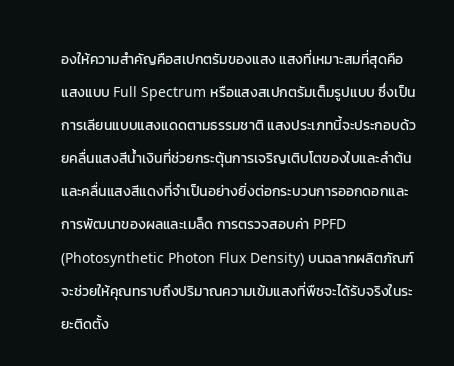องให้ความสำคัญคือสเปกตรัมของแสง แสงที่เหมาะสมที่สุดคือแสงแบบ Full Spectrum หรือแสงสเปกตรัมเต็มรูปแบบ ซึ่งเป็นการเลียนแบบแสงแดดตามธรรมชาติ แสงประเภทนี้จะประกอบด้วยคลื่นแสงสีน้ำเงินที่ช่วยกระตุ้นการเจริญเติบโตของใบและลำต้น และคลื่นแสงสีแดงที่จำเป็นอย่างยิ่งต่อกระบวนการออกดอกและการพัฒนาของผลและเมล็ด การตรวจสอบค่า PPFD (Photosynthetic Photon Flux Density) บนฉลากผลิตภัณฑ์จะช่วยให้คุณทราบถึงปริมาณความเข้มแสงที่พืชจะได้รับจริงในระยะติดตั้ง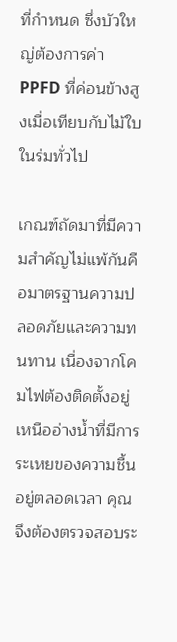ที่กำหนด ซึ่งบัวใหญ่ต้องการค่า PPFD ที่ค่อนข้างสูงเมื่อเทียบกับไม้ใบในร่มทั่วไป

เกณฑ์ถัดมาที่มีความสำคัญไม่แพ้กันคือมาตรฐานความปลอดภัยและความทนทาน เนื่องจากโคมไฟต้องติดตั้งอยู่เหนืออ่างน้ำที่มีการระเหยของความชื้นอยู่ตลอดเวลา คุณจึงต้องตรวจสอบระ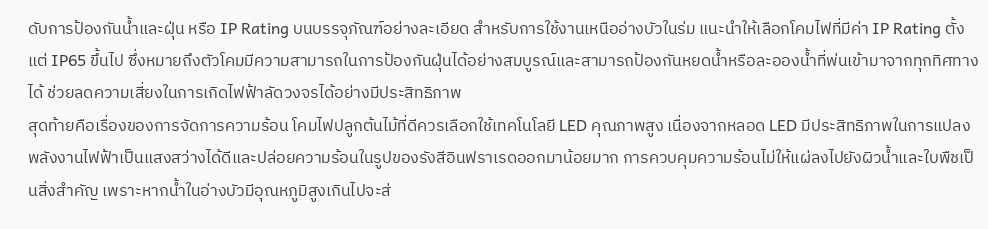ดับการป้องกันน้ำและฝุ่น หรือ IP Rating บนบรรจุภัณฑ์อย่างละเอียด สำหรับการใช้งานเหนืออ่างบัวในร่ม แนะนำให้เลือกโคมไฟที่มีค่า IP Rating ตั้งแต่ IP65 ขึ้นไป ซึ่งหมายถึงตัวโคมมีความสามารถในการป้องกันฝุ่นได้อย่างสมบูรณ์และสามารถป้องกันหยดน้ำหรือละอองน้ำที่พ่นเข้ามาจากทุกทิศทางได้ ช่วยลดความเสี่ยงในการเกิดไฟฟ้าลัดวงจรได้อย่างมีประสิทธิภาพ
สุดท้ายคือเรื่องของการจัดการความร้อน โคมไฟปลูกต้นไม้ที่ดีควรเลือกใช้เทคโนโลยี LED คุณภาพสูง เนื่องจากหลอด LED มีประสิทธิภาพในการแปลงพลังงานไฟฟ้าเป็นแสงสว่างได้ดีและปล่อยความร้อนในรูปของรังสีอินฟราเรดออกมาน้อยมาก การควบคุมความร้อนไม่ให้แผ่ลงไปยังผิวน้ำและใบพืชเป็นสิ่งสำคัญ เพราะหากน้ำในอ่างบัวมีอุณหภูมิสูงเกินไปจะส่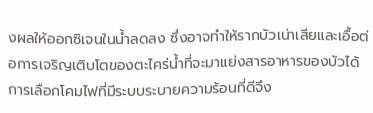งผลให้ออกซิเจนในน้ำลดลง ซึ่งอาจทำให้รากบัวเน่าเสียและเอื้อต่อการเจริญเติบโตของตะไคร่น้ำที่จะมาแย่งสารอาหารของบัวได้ การเลือกโคมไฟที่มีระบบระบายความร้อนที่ดีจึง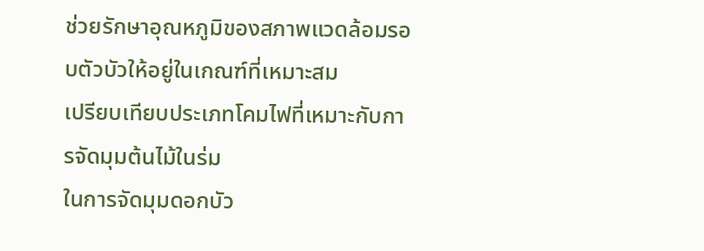ช่วยรักษาอุณหภูมิของสภาพแวดล้อมรอบตัวบัวให้อยู่ในเกณฑ์ที่เหมาะสม
เปรียบเทียบประเภทโคมไฟที่เหมาะกับการจัดมุมต้นไม้ในร่ม
ในการจัดมุมดอกบัว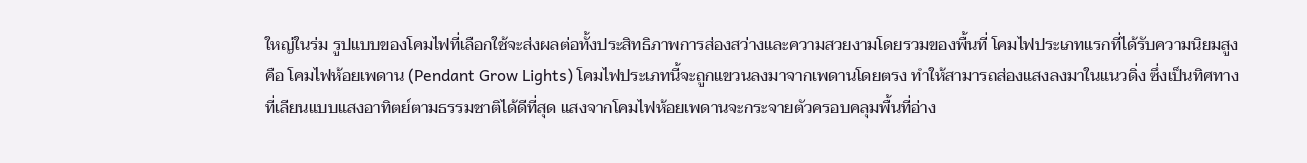ใหญ่ในร่ม รูปแบบของโคมไฟที่เลือกใช้จะส่งผลต่อทั้งประสิทธิภาพการส่องสว่างและความสวยงามโดยรวมของพื้นที่ โคมไฟประเภทแรกที่ได้รับความนิยมสูงคือ โคมไฟห้อยเพดาน (Pendant Grow Lights) โคมไฟประเภทนี้จะถูกแขวนลงมาจากเพดานโดยตรง ทำให้สามารถส่องแสงลงมาในแนวดิ่ง ซึ่งเป็นทิศทางที่เลียนแบบแสงอาทิตย์ตามธรรมชาติได้ดีที่สุด แสงจากโคมไฟห้อยเพดานจะกระจายตัวครอบคลุมพื้นที่อ่าง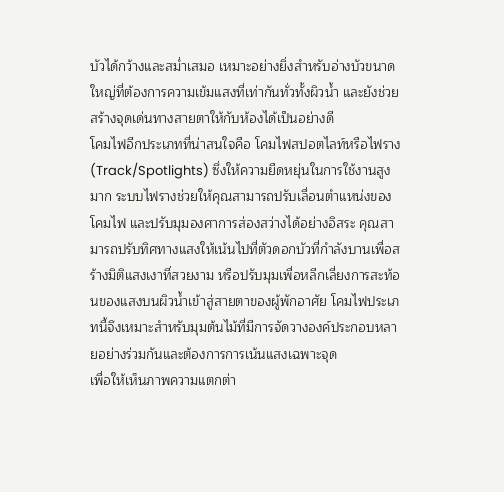บัวได้กว้างและสม่ำเสมอ เหมาะอย่างยิ่งสำหรับอ่างบัวขนาดใหญ่ที่ต้องการความเข้มแสงที่เท่ากันทั่วทั้งผิวน้ำ และยังช่วยสร้างจุดเด่นทางสายตาให้กับห้องได้เป็นอย่างดี
โคมไฟอีกประเภทที่น่าสนใจคือ โคมไฟสปอตไลท์หรือไฟราง (Track/Spotlights) ซึ่งให้ความยืดหยุ่นในการใช้งานสูงมาก ระบบไฟรางช่วยให้คุณสามารถปรับเลื่อนตำแหน่งของโคมไฟ และปรับมุมองศาการส่องสว่างได้อย่างอิสระ คุณสามารถปรับทิศทางแสงให้เน้นไปที่ตัวดอกบัวที่กำลังบานเพื่อสร้างมิติแสงเงาที่สวยงาม หรือปรับมุมเพื่อหลีกเลี่ยงการสะท้อนของแสงบนผิวน้ำเข้าสู่สายตาของผู้พักอาศัย โคมไฟประเภทนี้จึงเหมาะสำหรับมุมต้นไม้ที่มีการจัดวางองค์ประกอบหลายอย่างร่วมกันและต้องการการเน้นแสงเฉพาะจุด
เพื่อให้เห็นภาพความแตกต่า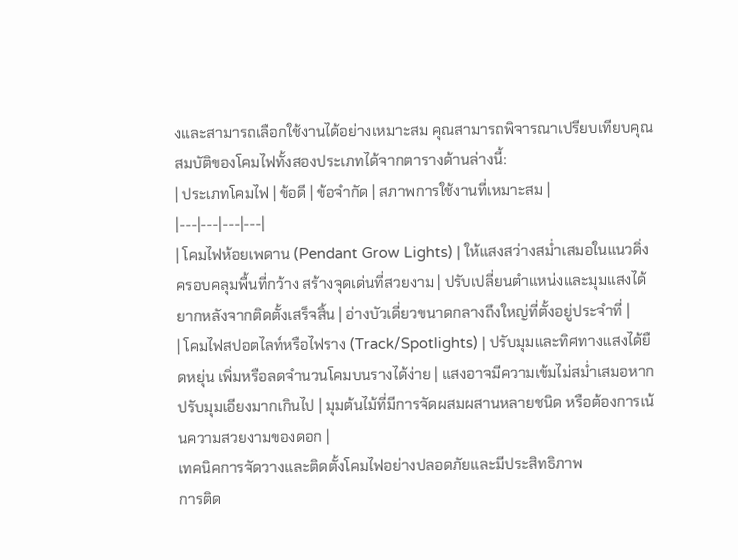งและสามารถเลือกใช้งานได้อย่างเหมาะสม คุณสามารถพิจารณาเปรียบเทียบคุณสมบัติของโคมไฟทั้งสองประเภทได้จากตารางด้านล่างนี้:
| ประเภทโคมไฟ | ข้อดี | ข้อจำกัด | สภาพการใช้งานที่เหมาะสม |
|---|---|---|---|
| โคมไฟห้อยเพดาน (Pendant Grow Lights) | ให้แสงสว่างสม่ำเสมอในแนวดิ่ง ครอบคลุมพื้นที่กว้าง สร้างจุดเด่นที่สวยงาม | ปรับเปลี่ยนตำแหน่งและมุมแสงได้ยากหลังจากติดตั้งเสร็จสิ้น | อ่างบัวเดี่ยวขนาดกลางถึงใหญ่ที่ตั้งอยู่ประจำที่ |
| โคมไฟสปอตไลท์หรือไฟราง (Track/Spotlights) | ปรับมุมและทิศทางแสงได้ยืดหยุ่น เพิ่มหรือลดจำนวนโคมบนรางได้ง่าย | แสงอาจมีความเข้มไม่สม่ำเสมอหากปรับมุมเอียงมากเกินไป | มุมต้นไม้ที่มีการจัดผสมผสานหลายชนิด หรือต้องการเน้นความสวยงามของดอก |
เทคนิคการจัดวางและติดตั้งโคมไฟอย่างปลอดภัยและมีประสิทธิภาพ
การติด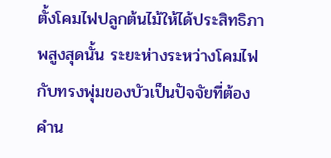ตั้งโคมไฟปลูกต้นไม้ให้ได้ประสิทธิภาพสูงสุดนั้น ระยะห่างระหว่างโคมไฟกับทรงพุ่มของบัวเป็นปัจจัยที่ต้องคำน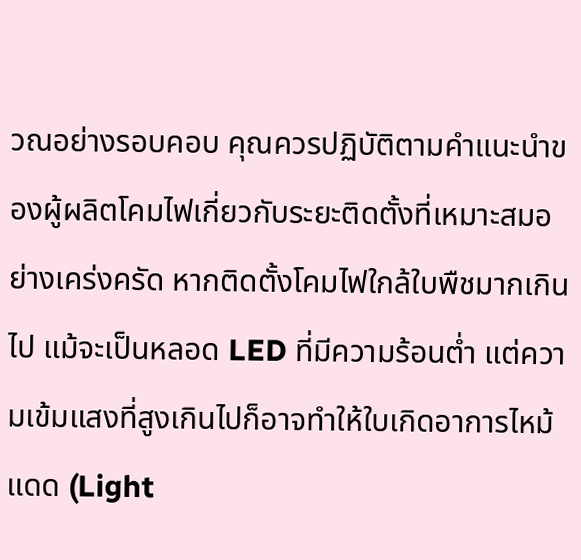วณอย่างรอบคอบ คุณควรปฏิบัติตามคำแนะนำของผู้ผลิตโคมไฟเกี่ยวกับระยะติดตั้งที่เหมาะสมอย่างเคร่งครัด หากติดตั้งโคมไฟใกล้ใบพืชมากเกินไป แม้จะเป็นหลอด LED ที่มีความร้อนต่ำ แต่ความเข้มแสงที่สูงเกินไปก็อาจทำให้ใบเกิดอาการไหม้แดด (Light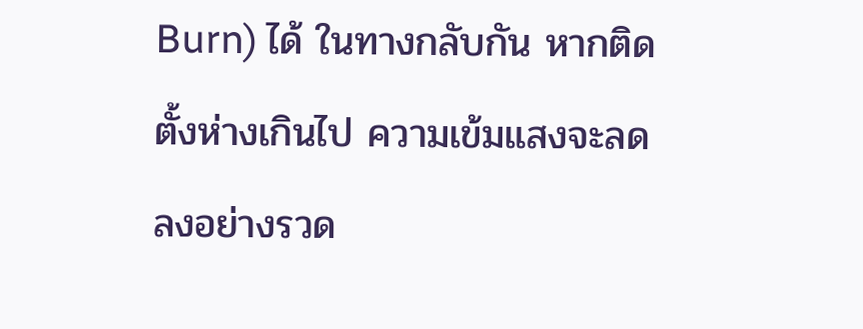Burn) ได้ ในทางกลับกัน หากติดตั้งห่างเกินไป ความเข้มแสงจะลดลงอย่างรวด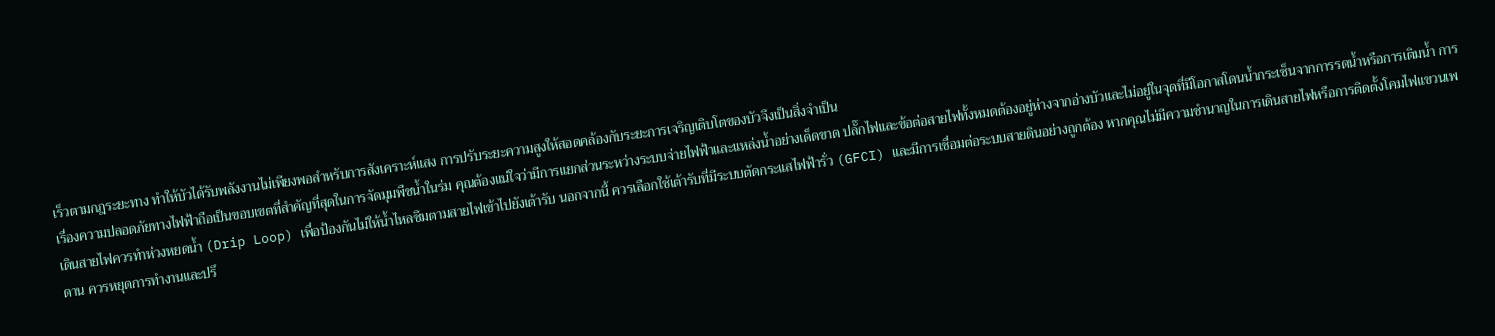เร็วตามกฎระยะทาง ทำให้บัวได้รับพลังงานไม่เพียงพอสำหรับการสังเคราะห์แสง การปรับระยะความสูงให้สอดคล้องกับระยะการเจริญเติบโตของบัวจึงเป็นสิ่งจำเป็น
เรื่องความปลอดภัยทางไฟฟ้าถือเป็นขอบเขตที่สำคัญที่สุดในการจัดมุมพืชน้ำในร่ม คุณต้องแน่ใจว่ามีการแยกส่วนระหว่างระบบจ่ายไฟฟ้าและแหล่งน้ำอย่างเด็ดขาด ปลั๊กไฟและข้อต่อสายไฟทั้งหมดต้องอยู่ห่างจากอ่างบัวและไม่อยู่ในจุดที่มีโอกาสโดนน้ำกระเซ็นจากการรดน้ำหรือการเติมน้ำ การเดินสายไฟควรทำห่วงหยดน้ำ (Drip Loop) เพื่อป้องกันไม่ให้น้ำไหลซึมตามสายไฟเข้าไปยังเต้ารับ นอกจากนี้ ควรเลือกใช้เต้ารับที่มีระบบตัดกระแสไฟฟ้ารั่ว (GFCI) และมีการเชื่อมต่อระบบสายดินอย่างถูกต้อง หากคุณไม่มีความชำนาญในการเดินสายไฟหรือการติดตั้งโคมไฟแขวนเพดาน ควรหยุดการทำงานและปรึ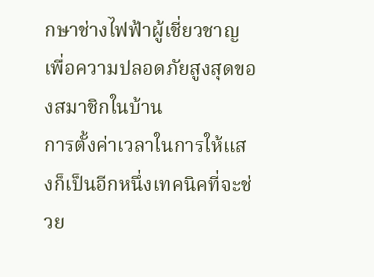กษาช่างไฟฟ้าผู้เชี่ยวชาญเพื่อความปลอดภัยสูงสุดของสมาชิกในบ้าน
การตั้งค่าเวลาในการให้แสงก็เป็นอีกหนึ่งเทคนิคที่จะช่วย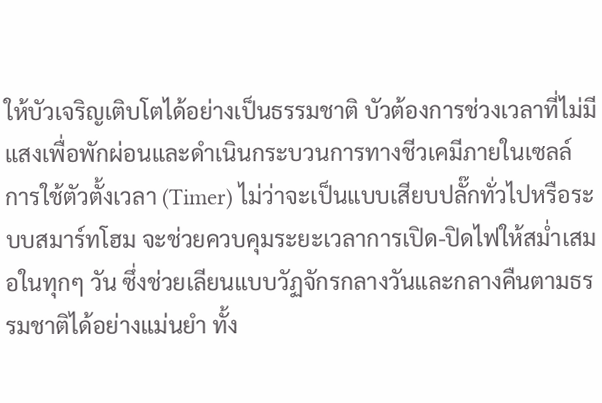ให้บัวเจริญเติบโตได้อย่างเป็นธรรมชาติ บัวต้องการช่วงเวลาที่ไม่มีแสงเพื่อพักผ่อนและดำเนินกระบวนการทางชีวเคมีภายในเซลล์ การใช้ตัวตั้งเวลา (Timer) ไม่ว่าจะเป็นแบบเสียบปลั๊กทั่วไปหรือระบบสมาร์ทโฮม จะช่วยควบคุมระยะเวลาการเปิด-ปิดไฟให้สม่ำเสมอในทุกๆ วัน ซึ่งช่วยเลียนแบบวัฏจักรกลางวันและกลางคืนตามธรรมชาติได้อย่างแม่นยำ ทั้ง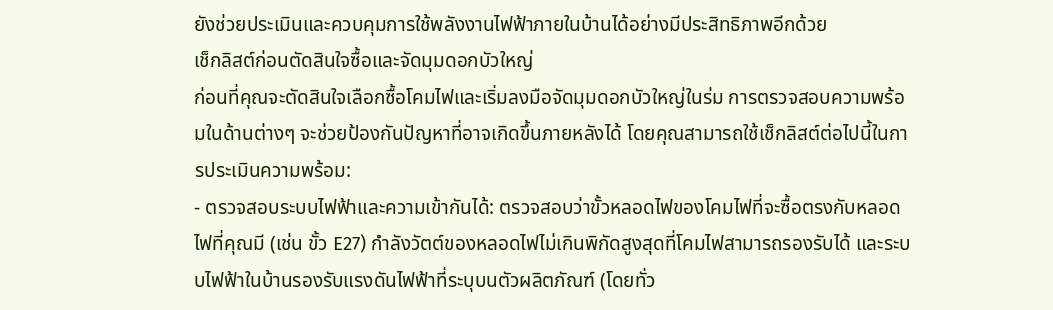ยังช่วยประเมินและควบคุมการใช้พลังงานไฟฟ้าภายในบ้านได้อย่างมีประสิทธิภาพอีกด้วย
เช็กลิสต์ก่อนตัดสินใจซื้อและจัดมุมดอกบัวใหญ่
ก่อนที่คุณจะตัดสินใจเลือกซื้อโคมไฟและเริ่มลงมือจัดมุมดอกบัวใหญ่ในร่ม การตรวจสอบความพร้อมในด้านต่างๆ จะช่วยป้องกันปัญหาที่อาจเกิดขึ้นภายหลังได้ โดยคุณสามารถใช้เช็กลิสต์ต่อไปนี้ในการประเมินความพร้อม:
- ตรวจสอบระบบไฟฟ้าและความเข้ากันได้: ตรวจสอบว่าขั้วหลอดไฟของโคมไฟที่จะซื้อตรงกับหลอดไฟที่คุณมี (เช่น ขั้ว E27) กำลังวัตต์ของหลอดไฟไม่เกินพิกัดสูงสุดที่โคมไฟสามารถรองรับได้ และระบบไฟฟ้าในบ้านรองรับแรงดันไฟฟ้าที่ระบุบนตัวผลิตภัณฑ์ (โดยทั่ว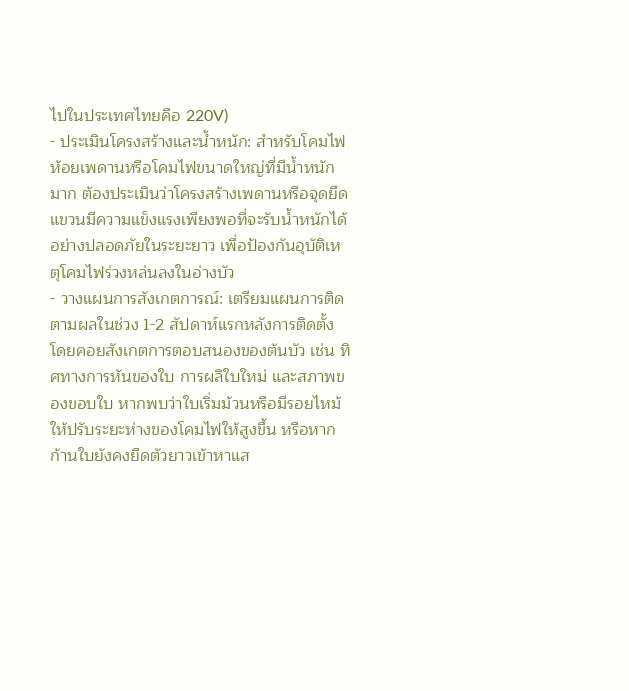ไปในประเทศไทยคือ 220V)
- ประเมินโครงสร้างและน้ำหนัก: สำหรับโคมไฟห้อยเพดานหรือโคมไฟขนาดใหญ่ที่มีน้ำหนักมาก ต้องประเมินว่าโครงสร้างเพดานหรือจุดยึดแขวนมีความแข็งแรงเพียงพอที่จะรับน้ำหนักได้อย่างปลอดภัยในระยะยาว เพื่อป้องกันอุบัติเหตุโคมไฟร่วงหล่นลงในอ่างบัว
- วางแผนการสังเกตการณ์: เตรียมแผนการติดตามผลในช่วง 1-2 สัปดาห์แรกหลังการติดตั้ง โดยคอยสังเกตการตอบสนองของต้นบัว เช่น ทิศทางการหันของใบ การผลิใบใหม่ และสภาพของขอบใบ หากพบว่าใบเริ่มม้วนหรือมีรอยไหม้ ให้ปรับระยะห่างของโคมไฟให้สูงขึ้น หรือหากก้านใบยังคงยืดตัวยาวเข้าหาแส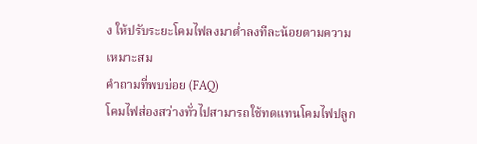ง ให้ปรับระยะโคมไฟลงมาต่ำลงทีละน้อยตามความเหมาะสม
คำถามที่พบบ่อย (FAQ)
โคมไฟส่องสว่างทั่วไปสามารถใช้ทดแทนโคมไฟปลูก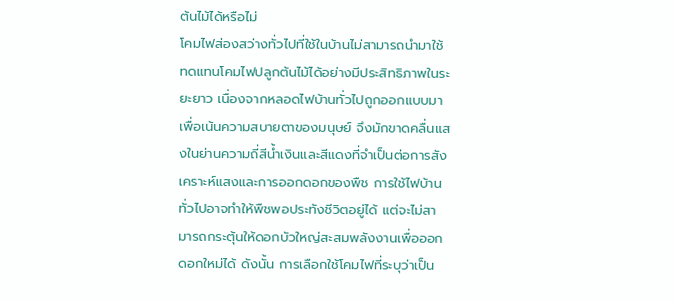ต้นไม้ได้หรือไม่
โคมไฟส่องสว่างทั่วไปที่ใช้ในบ้านไม่สามารถนำมาใช้ทดแทนโคมไฟปลูกต้นไม้ได้อย่างมีประสิทธิภาพในระยะยาว เนื่องจากหลอดไฟบ้านทั่วไปถูกออกแบบมาเพื่อเน้นความสบายตาของมนุษย์ จึงมักขาดคลื่นแสงในย่านความถี่สีน้ำเงินและสีแดงที่จำเป็นต่อการสังเคราะห์แสงและการออกดอกของพืช การใช้ไฟบ้านทั่วไปอาจทำให้พืชพอประทังชีวิตอยู่ได้ แต่จะไม่สามารถกระตุ้นให้ดอกบัวใหญ่สะสมพลังงานเพื่อออกดอกใหม่ได้ ดังนั้น การเลือกใช้โคมไฟที่ระบุว่าเป็น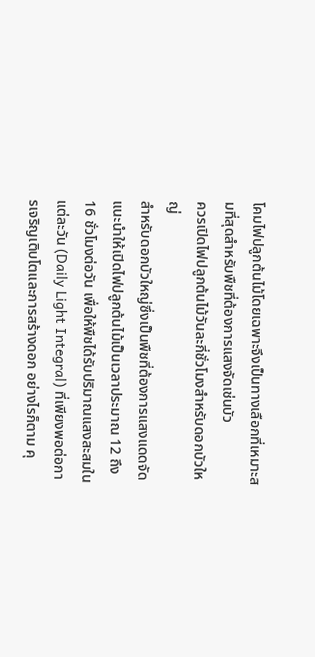โคมไฟปลูกต้นไม้โดยเฉพาะจึงเป็นทางเลือกที่เหมาะสมที่สุดสำหรับพืชที่ต้องการแสงจัดเช่นบัว
ควรเปิดไฟปลูกต้นไม้วันละกี่ชั่วโมงสำหรับดอกบัวใหญ่
สำหรับดอกบัวใหญ่ซึ่งเป็นพืชที่ต้องการแสงแดดจัด แนะนำให้เปิดไฟปลูกต้นไม้เป็นเวลาประมาณ 12 ถึง 16 ชั่วโมงต่อวัน เพื่อให้พืชได้รับปริมาณแสงสะสมในแต่ละวัน (Daily Light Integral) ที่เพียงพอต่อการเจริญเติบโตและการสร้างดอก อย่างไรก็ตาม คุ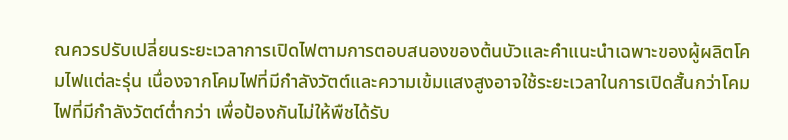ณควรปรับเปลี่ยนระยะเวลาการเปิดไฟตามการตอบสนองของต้นบัวและคำแนะนำเฉพาะของผู้ผลิตโคมไฟแต่ละรุ่น เนื่องจากโคมไฟที่มีกำลังวัตต์และความเข้มแสงสูงอาจใช้ระยะเวลาในการเปิดสั้นกว่าโคมไฟที่มีกำลังวัตต์ต่ำกว่า เพื่อป้องกันไม่ให้พืชได้รับ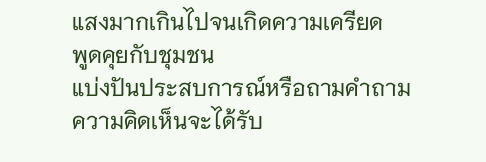แสงมากเกินไปจนเกิดความเครียด
พูดคุยกับชุมชน
แบ่งปันประสบการณ์หรือถามคำถาม ความคิดเห็นจะได้รับ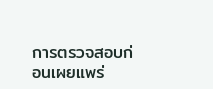การตรวจสอบก่อนเผยแพร่